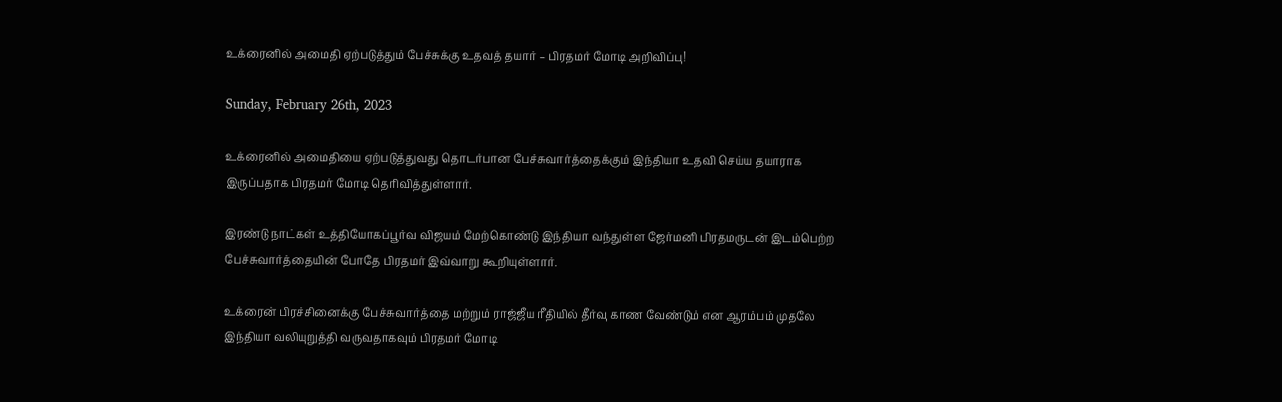உக்ரைனில் அமைதி ஏற்படுத்தும் பேச்சுக்கு உதவத் தயார் – பிரதமர் மோடி அறிவிப்பு!

Sunday, February 26th, 2023

உக்ரைனில் அமைதியை ஏற்படுத்துவது தொடர்பான பேச்சுவார்த்தைக்கும் இந்தியா உதவி செய்ய தயாராக இருப்பதாக பிரதமர் மோடி தெரிவித்துள்ளார்.

இரண்டு நாட்கள் உத்தியோகப்பூர்வ விஜயம் மேற்கொண்டு இந்தியா வந்துள்ள ஜேர்மனி பிரதமருடன் இடம்பெற்ற பேச்சுவார்த்தையின் போதே பிரதமர் இவ்வாறு கூறியுள்ளார்.

உக்ரைன் பிரச்சினைக்கு பேச்சுவார்த்தை மற்றும் ராஜ்ஜீய ரீதியில் தீர்வு காண வேண்டும் என ஆரம்பம் முதலே இந்தியா வலியுறுத்தி வருவதாகவும் பிரதமர் மோடி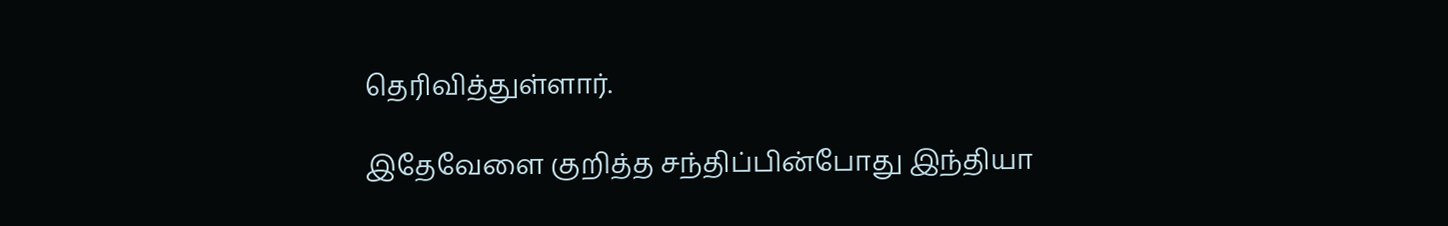தெரிவித்துள்ளார்.

இதேவேளை குறித்த சந்திப்பின்போது இந்தியா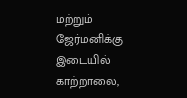மற்றும் ஜேர்மனிக்கு இடையில் காற்றாலை,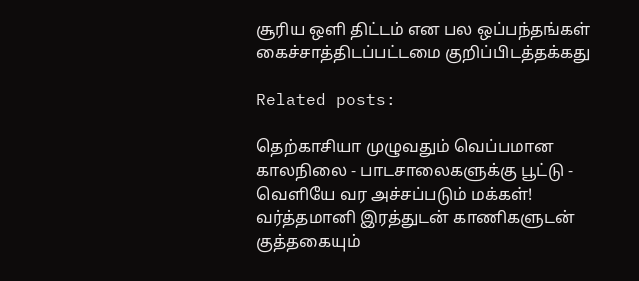சூரிய ஒளி திட்டம் என பல ஒப்பந்தங்கள் கைச்சாத்திடப்பட்டமை குறிப்பிடத்தக்கது

Related posts:

தெற்காசியா முழுவதும் வெப்பமான காலநிலை - பாடசாலைகளுக்கு பூட்டு - வெளியே வர அச்சப்படும் மக்கள்!
வர்த்தமானி இரத்துடன் காணிகளுடன்  குத்தகையும்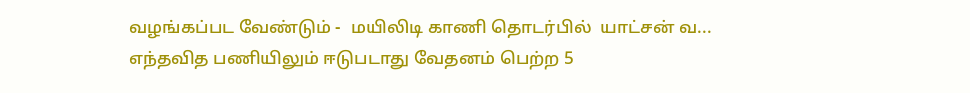வழங்கப்பட வேண்டும் -  மயிலிடி காணி தொடர்பில்  யாட்சன் வ...
எந்தவித பணியிலும் ஈடுபடாது வேதனம் பெற்ற 5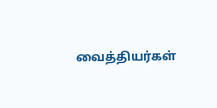வைத்தியர்கள்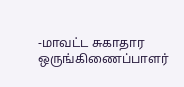-மாவட்ட சுகாதார ஒருங்கிணைப்பாளர்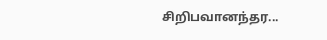சிறிபவானந்தர...